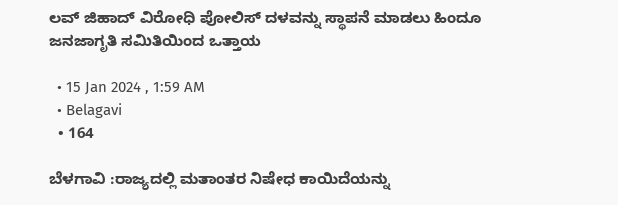ಲವ್ ಜಿಹಾದ್ ವಿರೋಧಿ ಪೋಲಿಸ್ ದಳವನ್ನು ಸ್ಥಾಪನೆ ಮಾಡಲು ಹಿಂದೂ ಜನಜಾಗೃತಿ ಸಮಿತಿಯಿಂದ ಒತ್ತಾಯ

  • 15 Jan 2024 , 1:59 AM
  • Belagavi
  • 164

ಬೆಳಗಾವಿ :ರಾಜ್ಯದಲ್ಲಿ ಮತಾಂತರ ನಿಷೇಧ ಕಾಯಿದೆಯನ್ನು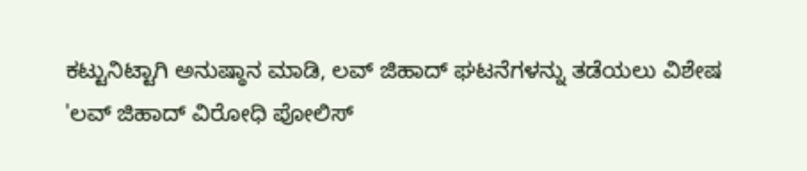ಕಟ್ಟುನಿಟ್ಟಾಗಿ ಅನುಷ್ಠಾನ ಮಾಡಿ, ಲವ್ ಜಿಹಾದ್ ಘಟನೆಗಳನ್ನು ತಡೆಯಲು ವಿಶೇಷ 'ಲವ್ ಜಿಹಾದ್ ವಿರೋಧಿ ಪೋಲಿಸ್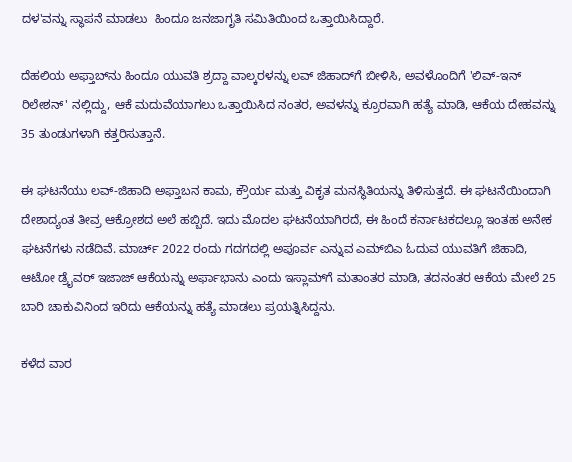ದಳ'ವನ್ನು ಸ್ಥಾಪನೆ ಮಾಡಲು  ಹಿಂದೂ ಜನಜಾಗೃತಿ ಸಮಿತಿಯಿಂದ ಒತ್ತಾಯಿಸಿದ್ದಾರೆ.

ದೆಹಲಿಯ ಅಫ್ತಾಬ್‌ನು ಹಿಂದೂ ಯುವತಿ ಶ್ರದ್ದಾ ವಾಲ್ಕರ‌ಳನ್ನು ಲವ್‌ ಜಿಹಾದ್‌ಗೆ ಬೀಳಿಸಿ, ಅವಳೊಂದಿಗೆ 'ಲಿವ್-ಇನ್ ರಿಲೇಶನ್' ನಲ್ಲಿದ್ದು, ಆಕೆ ಮದುವೆಯಾಗಲು ಒತ್ತಾಯಿಸಿದ ನಂತರ, ಅವಳನ್ನು ಕ್ರೂರವಾಗಿ ಹತ್ಯೆ ಮಾಡಿ, ಆಕೆಯ ದೇಹವನ್ನು 35 ತುಂಡುಗಳಾಗಿ ಕತ್ತರಿಸುತ್ತಾನೆ.

ಈ ಘಟನೆಯು ಲವ್-ಜಿಹಾದಿ ಅಫ್ತಾಬನ ಕಾಮ, ಕ್ರೌರ್ಯ ಮತ್ತು ವಿಕೃತ ಮನಸ್ಥಿತಿಯನ್ನು ತಿಳಿಸುತ್ತದೆ. ಈ ಘಟನೆಯಿಂದಾಗಿ ದೇಶಾದ್ಯಂತ ತೀವ್ರ ಆಕ್ರೋಶದ ಅಲೆ ಹಬ್ಬಿದೆ. ಇದು ಮೊದಲ ಘಟನೆಯಾಗಿರದೆ, ಈ ಹಿಂದೆ ಕರ್ನಾಟಕದಲ್ಲೂ ಇಂತಹ ಅನೇಕ ಘಟನೆಗಳು ನಡೆದಿವೆ. ಮಾರ್ಚ್ 2022 ರಂದು ಗದಗದಲ್ಲಿ ಅಪೂರ್ವ ಎನ್ನುವ ಎಮ್‌ಬಿಎ ಓದುವ ಯುವತಿಗೆ ಜಿಹಾದಿ, ಆಟೋ ಡ್ರೈವರ್ ಇಜಾಜ್ ಆಕೆಯನ್ನು ಅರ್ಫಾಭಾನು ಎಂದು ಇಸ್ಲಾಮ್‌ಗೆ ಮತಾಂತರ ಮಾಡಿ, ತದನಂತರ ಆಕೆಯ ಮೇಲೆ 25 ಬಾರಿ ಚಾಕುವಿನಿಂದ ಇರಿದು ಆಕೆಯನ್ನು ಹತ್ಯೆ ಮಾಡಲು ಪ್ರಯತ್ನಿಸಿದ್ದನು.

ಕಳೆದ ವಾರ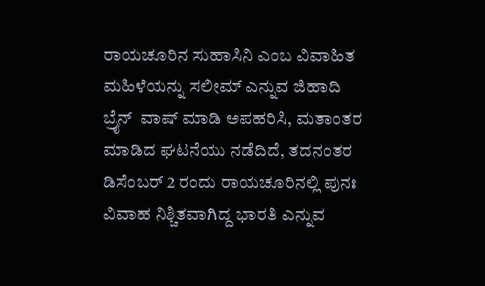ರಾಯಚೂರಿನ ಸುಹಾಸಿನಿ ಎಂಬ ವಿವಾಹಿತ ಮಹಿಳೆಯನ್ನು ಸಲೀಮ್ ಎನ್ನುವ ಜಿಹಾದಿ ಬ್ರೈನ್  ವಾಷ್ ಮಾಡಿ ಅಪಹರಿಸಿ, ಮತಾಂತರ ಮಾಡಿದ ಘಟನೆಯು ನಡೆದಿದೆ, ತದನಂತರ ಡಿಸೆಂಬರ್ 2 ರಂದು ರಾಯಚೂರಿನಲ್ಲಿ ಪುನಃ ವಿವಾಹ ನಿಶ್ಚಿತವಾಗಿದ್ದ ಭಾರತಿ ಎನ್ನುವ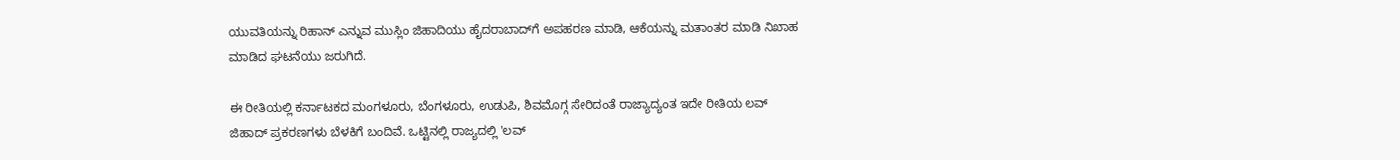ಯುವತಿಯನ್ನು ರಿಹಾನ್ ಎನ್ನುವ ಮುಸ್ಲಿಂ ಜಿಹಾದಿಯು ಹೈದರಾಬಾದ್‌ಗೆ ಅಪಹರಣ ಮಾಡಿ, ಆಕೆಯನ್ನು ಮತಾಂತರ ಮಾಡಿ ನಿಖಾಹ ಮಾಡಿದ ಘಟನೆಯು ಜರುಗಿದೆ.

ಈ ರೀತಿಯಲ್ಲಿ ಕರ್ನಾಟಕದ ಮಂಗಳೂರು, ಬೆಂಗಳೂರು, ಉಡುಪಿ, ಶಿವಮೊಗ್ಗ ಸೇರಿದಂತೆ ರಾಜ್ಯಾದ್ಯಂತ ಇದೇ ರೀತಿಯ ಲವ್ ಜಿಹಾದ್ ಪ್ರಕರಣಗಳು ಬೆಳಕಿಗೆ ಬಂದಿವೆ. ಒಟ್ಟಿನಲ್ಲಿ ರಾಜ್ಯದಲ್ಲಿ 'ಲವ್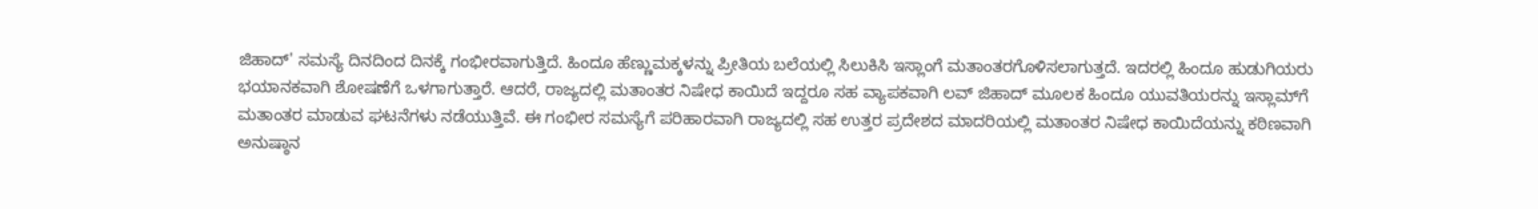ಜಿಹಾದ್' ಸಮಸ್ಯೆ ದಿನದಿಂದ ದಿನಕ್ಕೆ ಗಂಭೀರವಾಗುತ್ತಿದೆ. ಹಿಂದೂ ಹೆಣ್ಣುಮಕ್ಕಳನ್ನು ಪ್ರೀತಿಯ ಬಲೆಯಲ್ಲಿ ಸಿಲುಕಿಸಿ ಇಸ್ಲಾಂಗೆ ಮತಾಂತರಗೊಳಿಸಲಾಗುತ್ತದೆ. ಇದರಲ್ಲಿ ಹಿಂದೂ ಹುಡುಗಿಯರು ಭಯಾನಕವಾಗಿ ಶೋಷಣೆಗೆ ಒಳಗಾಗುತ್ತಾರೆ. ಆದರೆ, ರಾಜ್ಯದಲ್ಲಿ ಮತಾಂತರ ನಿಷೇಧ ಕಾಯಿದೆ ಇದ್ದರೂ ಸಹ ವ್ಯಾಪಕವಾಗಿ ಲವ್‌ ಜಿಹಾದ್‌ ಮೂಲಕ ಹಿಂದೂ ಯುವತಿಯರನ್ನು ಇಸ್ಲಾಮ್‌ಗೆ ಮತಾಂತರ ಮಾಡುವ ಘಟನೆಗಳು ನಡೆಯುತ್ತಿವೆ. ಈ ಗಂಭೀರ ಸಮಸ್ಯೆಗೆ ಪರಿಹಾರವಾಗಿ ರಾಜ್ಯದಲ್ಲಿ ಸಹ ಉತ್ತರ ಪ್ರದೇಶದ ಮಾದರಿಯಲ್ಲಿ ಮತಾಂತರ ನಿಷೇಧ ಕಾಯಿದೆಯನ್ನು ಕಠಿಣವಾಗಿ ಅನುಷ್ಠಾನ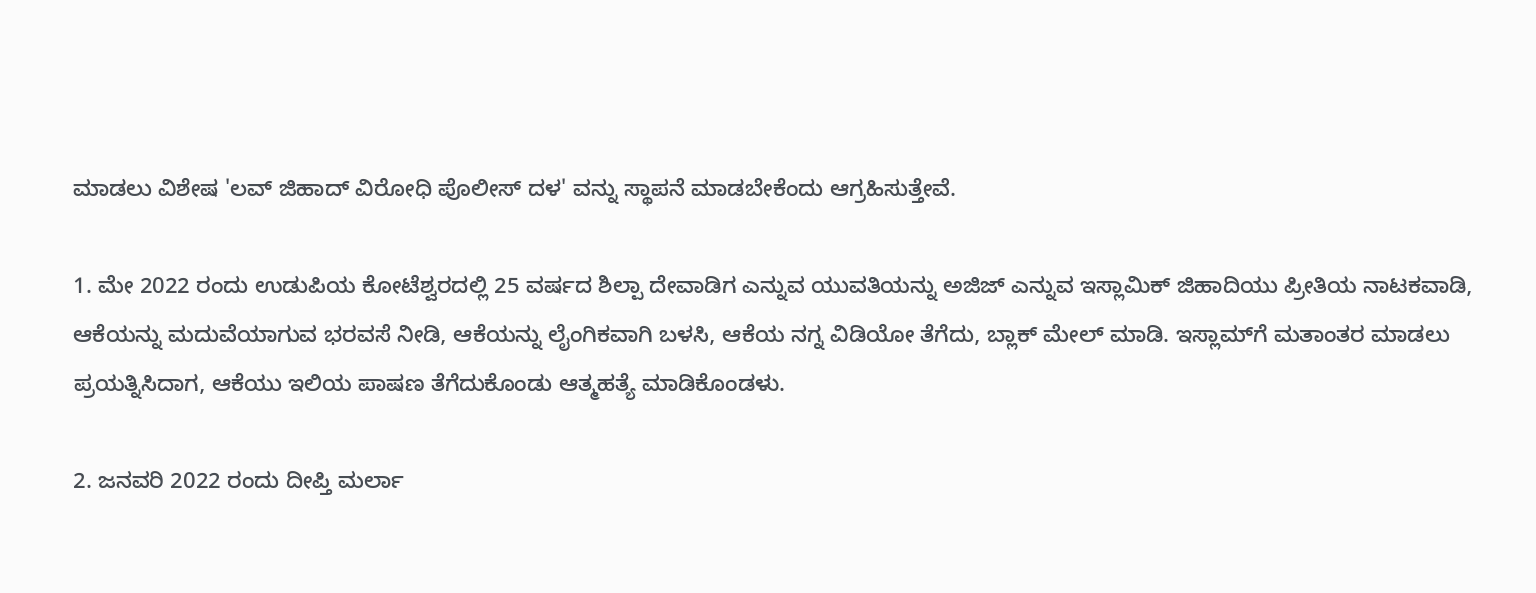ಮಾಡಲು ವಿಶೇಷ 'ಲವ್ ಜಿಹಾದ್ ವಿರೋಧಿ ಪೊಲೀಸ್ ದಳ' ವನ್ನು ಸ್ಥಾಪನೆ ಮಾಡಬೇಕೆಂದು ಆಗ್ರಹಿಸುತ್ತೇವೆ.

1. ಮೇ 2022 ರಂದು ಉಡುಪಿಯ ಕೋಟೆಶ್ವರದಲ್ಲಿ 25 ವರ್ಷದ ಶಿಲ್ಪಾ ದೇವಾಡಿಗ ಎನ್ನುವ ಯುವತಿಯನ್ನು ಅಜಿಜ್ ಎನ್ನುವ ಇಸ್ಲಾಮಿಕ್ ಜಿಹಾದಿಯು ಪ್ರೀತಿಯ ನಾಟಕವಾಡಿ, ಆಕೆಯನ್ನು ಮದುವೆಯಾಗುವ ಭರವಸೆ ನೀಡಿ, ಆಕೆಯನ್ನು ಲೈಂಗಿಕವಾಗಿ ಬಳಸಿ, ಆಕೆಯ ನಗ್ನ ವಿಡಿಯೋ ತೆಗೆದು, ಬ್ಲಾಕ್ ಮೇಲ್ ಮಾಡಿ. ಇಸ್ಲಾಮ್‌ಗೆ ಮತಾಂತರ ಮಾಡಲು ಪ್ರಯತ್ನಿಸಿದಾಗ, ಆಕೆಯು ಇಲಿಯ ಪಾಷಣ ತೆಗೆದುಕೊಂಡು ಆತ್ಮಹತ್ಯೆ ಮಾಡಿಕೊಂಡಳು.

2. ಜನವರಿ 2022 ರಂದು ದೀಪ್ತಿ ಮರ್ಲಾ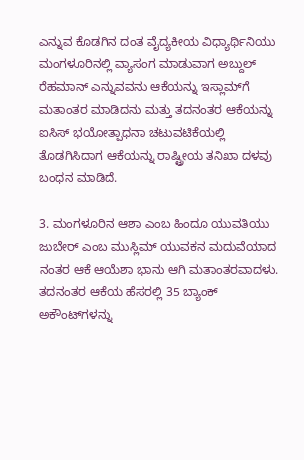ಎನ್ನುವ ಕೊಡಗಿನ ದಂತ ವೈದ್ಯಕೀಯ ವಿಧ್ಯಾರ್ಥಿನಿಯು ಮಂಗಳೂರಿನಲ್ಲಿ ವ್ಯಾಸಂಗ ಮಾಡುವಾಗ ಅಬ್ದುಲ್ ರೆಹಮಾನ್ ಎನ್ನುವವನು ಆಕೆಯನ್ನು ಇಸ್ಲಾಮ್‌ಗೆ ಮತಾಂತರ ಮಾಡಿದನು ಮತ್ತು ತದನಂತರ ಆಕೆಯನ್ನು ಐಸಿಸ್ ಭಯೋತ್ಪಾಧನಾ ಚಟುವಟಿಕೆಯಲ್ಲಿ ತೊಡಗಿಸಿದಾಗ ಆಕೆಯನ್ನು ರಾಷ್ಟ್ರೀಯ ತನಿಖಾ ದಳವು ಬಂಧನ ಮಾಡಿದೆ.

3. ಮಂಗಳೂರಿನ ಆಶಾ ಎಂಬ ಹಿಂದೂ ಯುವತಿಯು ಜುಬೇರ್ ಎಂಬ ಮುಸ್ಲಿಮ್ ಯುವಕನ ಮದುವೆಯಾದ ನಂತರ ಆಕೆ ಆಯೆಶಾ ಭಾನು ಆಗಿ ಮತಾಂತರವಾದಳು. ತದನಂತರ ಆಕೆಯ ಹೆಸರಲ್ಲಿ 35 ಬ್ಯಾಂಕ್ ಅಕೌಂಟ್‌ಗಳನ್ನು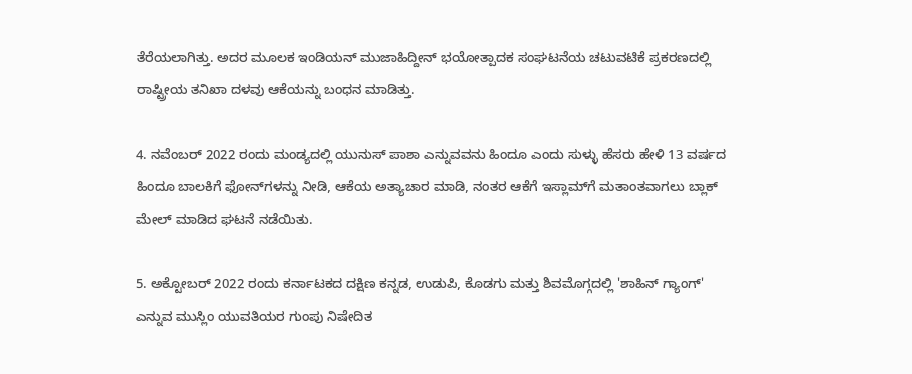ತೆರೆಯಲಾಗಿತ್ತು. ಅದರ ಮೂಲಕ ಇಂಡಿಯನ್ ಮುಜಾಹಿದ್ದೀನ್ ಭಯೋತ್ಪಾದಕ ಸಂಘಟನೆಯ ಚಟುವಟಿಕೆ ಪ್ರಕರಣದಲ್ಲಿ ರಾಷ್ಟ್ರೀಯ ತನಿಖಾ ದಳವು ಆಕೆಯನ್ನು ಬಂಧನ ಮಾಡಿತ್ತು.

4. ನವೆಂಬರ್ 2022 ರಂದು ಮಂಡ್ಯದಲ್ಲಿ ಯುನುಸ್ ಪಾಶಾ ಎನ್ನುವವನು ಹಿಂದೂ ಎಂದು ಸುಳ್ಳು ಹೆಸರು ಹೇಳಿ 13 ವರ್ಷದ ಹಿಂದೂ ಬಾಲಕಿಗೆ ಫೋನ್‌ಗಳನ್ನು ನೀಡಿ, ಆಕೆಯ ಅತ್ಯಾಚಾರ ಮಾಡಿ, ನಂತರ ಆಕೆಗೆ ಇಸ್ಲಾಮ್‌ಗೆ ಮತಾಂತವಾಗಲು ಬ್ಲಾಕ್ ಮೇಲ್ ಮಾಡಿದ ಘಟನೆ ನಡೆಯಿತು.

5. ಅಕ್ಟೋಬರ್ 2022 ರಂದು ಕರ್ನಾಟಕದ ದಕ್ಷಿಣ ಕನ್ನಡ, ಉಡುಪಿ, ಕೊಡಗು ಮತ್ತು ಶಿವಮೊಗ್ಗದಲ್ಲಿ 'ಶಾಹಿನ್ ಗ್ಯಾಂಗ್' ಎನ್ನುವ ಮುಸ್ಲಿಂ ಯುವತಿಯರ ಗುಂಪು ನಿಷೇದಿತ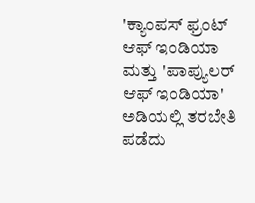'ಕ್ಯಾಂಪಸ್ ಫ್ರಂಟ್ ಆಫ್ ಇಂಡಿಯಾ ಮತ್ತು 'ಪಾಪ್ಯುಲರ್ ಆಫ್ ಇಂಡಿಯಾ' ಅಡಿಯಲ್ಲಿ ತರಬೇತಿ ಪಡೆದು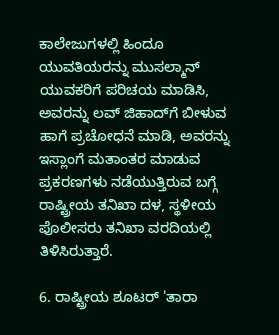ಕಾಲೇಜುಗಳಲ್ಲಿ ಹಿಂದೂ ಯುವತಿಯರನ್ನು ಮುಸಲ್ಮಾನ್ ಯುವಕರಿಗೆ ಪರಿಚಯ ಮಾಡಿಸಿ, ಅವರನ್ನು ಲವ್ ಜಿಹಾದ್‌ಗೆ ಬೀಳುವ ಹಾಗೆ ಪ್ರಚೋಧನೆ ಮಾಡಿ, ಅವರನ್ನು ಇಸ್ಲಾಂಗೆ ಮತಾಂತರ ಮಾಡುವ ಪ್ರಕರಣಗಳು ನಡೆಯುತ್ತಿರುವ ಬಗ್ಗೆ ರಾಷ್ಟ್ರೀಯ ತನಿಖಾ ದಳ, ಸ್ಥಳೀಯ ಪೊಲೀಸರು ತನಿಖಾ ವರದಿಯಲ್ಲಿ ತಿಳಿಸಿರುತ್ತಾರೆ.

6. ರಾಷ್ಟ್ರೀಯ ಶೂಟರ್ 'ತಾರಾ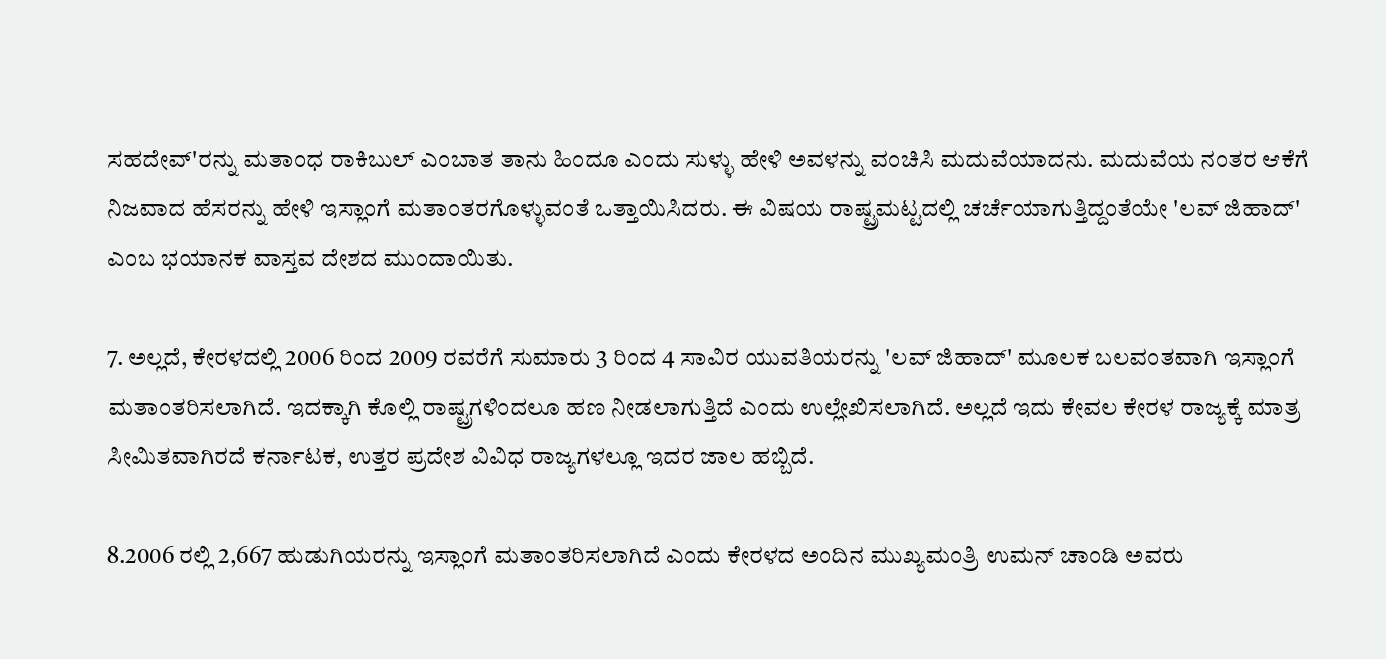ಸಹದೇವ್‌'ರನ್ನು ಮತಾಂಧ ರಾಕಿಬುಲ್ ಎಂಬಾತ ತಾನು ಹಿಂದೂ ಎಂದು ಸುಳ್ಳು ಹೇಳಿ ಅವಳನ್ನು ವಂಚಿಸಿ ಮದುವೆಯಾದನು. ಮದುವೆಯ ನಂತರ ಆಕೆಗೆ ನಿಜವಾದ ಹೆಸರನ್ನು ಹೇಳಿ ಇಸ್ಲಾಂಗೆ ಮತಾಂತರಗೊಳ್ಳುವಂತೆ ಒತ್ತಾಯಿಸಿದರು. ಈ ವಿಷಯ ರಾಷ್ಟ್ರಮಟ್ಟದಲ್ಲಿ ಚರ್ಚೆಯಾಗುತ್ತಿದ್ದಂತೆಯೇ 'ಲವ್ ಜಿಹಾದ್' ಎಂಬ ಭಯಾನಕ ವಾಸ್ತವ ದೇಶದ ಮುಂದಾಯಿತು.

7. ಅಲ್ಲದೆ, ಕೇರಳದಲ್ಲಿ 2006 ರಿಂದ 2009 ರವರೆಗೆ ಸುಮಾರು 3 ರಿಂದ 4 ಸಾವಿರ ಯುವತಿಯರನ್ನು 'ಲವ್‌ ಜಿಹಾದ್' ಮೂಲಕ ಬಲವಂತವಾಗಿ ಇಸ್ಲಾಂಗೆ ಮತಾಂತರಿಸಲಾಗಿದೆ. ಇದಕ್ಕಾಗಿ ಕೊಲ್ಲಿ ರಾಷ್ಟ್ರಗಳಿಂದಲೂ ಹಣ ನೀಡಲಾಗುತ್ತಿದೆ ಎಂದು ಉಲ್ಲೇಖಿಸಲಾಗಿದೆ. ಅಲ್ಲದೆ ಇದು ಕೇವಲ ಕೇರಳ ರಾಜ್ಯಕ್ಕೆ ಮಾತ್ರ ಸೀಮಿತವಾಗಿರದೆ ಕರ್ನಾಟಕ, ಉತ್ತರ ಪ್ರದೇಶ ವಿವಿಧ ರಾಜ್ಯಗಳಲ್ಲೂ ಇದರ ಜಾಲ ಹಬ್ಬಿದೆ.

8.2006 ರಲ್ಲಿ 2,667 ಹುಡುಗಿಯರನ್ನು ಇಸ್ಲಾಂಗೆ ಮತಾಂತರಿಸಲಾಗಿದೆ ಎಂದು ಕೇರಳದ ಅಂದಿನ ಮುಖ್ಯಮಂತ್ರಿ ಉಮನ್ ಚಾಂಡಿ ಅವರು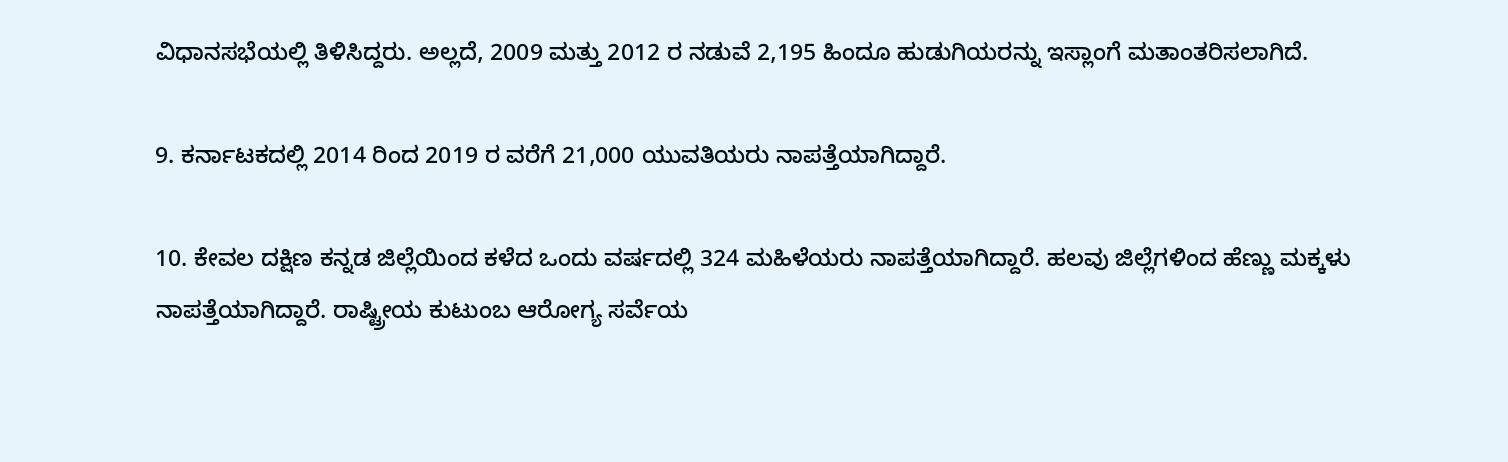ವಿಧಾನಸಭೆಯಲ್ಲಿ ತಿಳಿಸಿದ್ದರು. ಅಲ್ಲದೆ, 2009 ಮತ್ತು 2012 ರ ನಡುವೆ 2,195 ಹಿಂದೂ ಹುಡುಗಿಯರನ್ನು ಇಸ್ಲಾಂಗೆ ಮತಾಂತರಿಸಲಾಗಿದೆ.

9. ಕರ್ನಾಟಕದಲ್ಲಿ 2014 ರಿಂದ 2019 ರ ವರೆಗೆ 21,000 ಯುವತಿಯರು ನಾಪತ್ತೆಯಾಗಿದ್ದಾರೆ.

10. ಕೇವಲ ದಕ್ಷಿಣ ಕನ್ನಡ ಜಿಲ್ಲೆಯಿಂದ ಕಳೆದ ಒಂದು ವರ್ಷದಲ್ಲಿ 324 ಮಹಿಳೆಯರು ನಾಪತ್ತೆಯಾಗಿದ್ದಾರೆ. ಹಲವು ಜಿಲ್ಲೆಗಳಿಂದ ಹೆಣ್ಣು ಮಕ್ಕಳು ನಾಪತ್ತೆಯಾಗಿದ್ದಾರೆ. ರಾಷ್ಟ್ರೀಯ ಕುಟುಂಬ ಆರೋಗ್ಯ ಸರ್ವೆಯ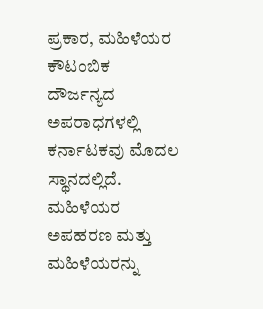ಪ್ರಕಾರ, ಮಹಿಳೆಯರ ಕೌಟಂಬಿಕ ದೌರ್ಜನ್ಯದ ಅಪರಾಧಗಳಲ್ಲಿ ಕರ್ನಾಟಕವು ಮೊದಲ ಸ್ಥಾನದಲ್ಲಿದೆ. ಮಹಿಳೆಯರ ಅಪಹರಣ ಮತ್ತು ಮಹಿಳೆಯರನ್ನು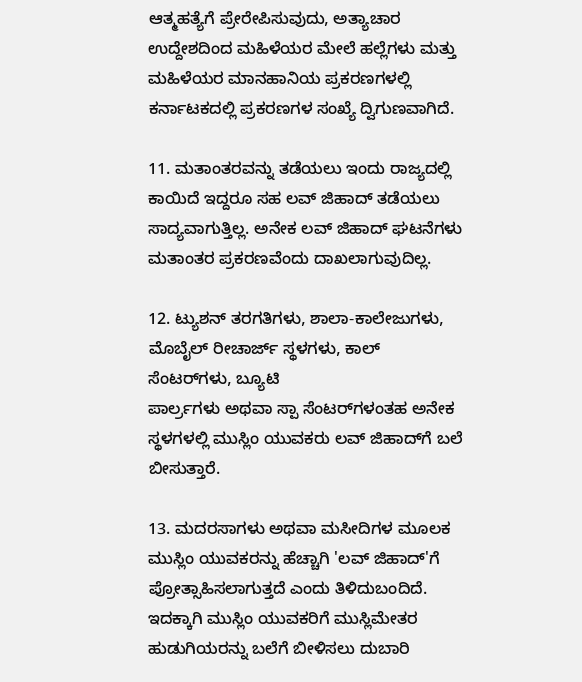ಆತ್ಮಹತ್ಯೆಗೆ ಪ್ರೇರೇಪಿಸುವುದು, ಅತ್ಯಾಚಾರ ಉದ್ದೇಶದಿಂದ ಮಹಿಳೆಯರ ಮೇಲೆ ಹಲ್ಲೆಗಳು ಮತ್ತು ಮಹಿಳೆಯರ ಮಾನಹಾನಿಯ ಪ್ರಕರಣಗಳಲ್ಲಿ ಕರ್ನಾಟಕದಲ್ಲಿ ಪ್ರಕರಣಗಳ ಸಂಖ್ಯೆ ದ್ವಿಗುಣವಾಗಿದೆ.

11. ಮತಾಂತರವನ್ನು ತಡೆಯಲು ಇಂದು ರಾಜ್ಯದಲ್ಲಿ ಕಾಯಿದೆ ಇದ್ದರೂ ಸಹ ಲವ್ ಜಿಹಾದ್ ತಡೆಯಲು ಸಾದ್ಯವಾಗುತ್ತಿಲ್ಲ. ಅನೇಕ ಲವ್ ಜಿಹಾದ್ ಘಟನೆಗಳು ಮತಾಂತರ ಪ್ರಕರಣವೆಂದು ದಾಖಲಾಗುವುದಿಲ್ಲ.

12. ಟ್ಯುಶನ್ ತರಗತಿಗಳು, ಶಾಲಾ-ಕಾಲೇಜುಗಳು, ಮೊಬೈಲ್ ರೀಚಾರ್ಜ್ ಸ್ಥಳಗಳು, ಕಾಲ್ ಸೆಂಟರ್‌ಗಳು, ಬ್ಯೂಟಿ
ಪಾರ್ಲ‌್ರಗಳು ಅಥವಾ ಸ್ಪಾ ಸೆಂಟರ್‌ಗಳಂತಹ ಅನೇಕ ಸ್ಥಳಗಳಲ್ಲಿ ಮುಸ್ಲಿಂ ಯುವಕರು ಲವ್ ಜಿಹಾದ್‌ಗೆ ಬಲೆ ಬೀಸುತ್ತಾರೆ.

13. ಮದರಸಾಗಳು ಅಥವಾ ಮಸೀದಿಗಳ ಮೂಲಕ ಮುಸ್ಲಿಂ ಯುವಕರನ್ನು ಹೆಚ್ಚಾಗಿ 'ಲವ್ ಜಿಹಾದ್'ಗೆ ಪ್ರೋತ್ಸಾಹಿಸಲಾಗುತ್ತದೆ ಎಂದು ತಿಳಿದುಬಂದಿದೆ. ಇದಕ್ಕಾಗಿ ಮುಸ್ಲಿಂ ಯುವಕರಿಗೆ ಮುಸ್ಲಿಮೇತರ ಹುಡುಗಿಯರನ್ನು ಬಲೆಗೆ ಬೀಳಿಸಲು ದುಬಾರಿ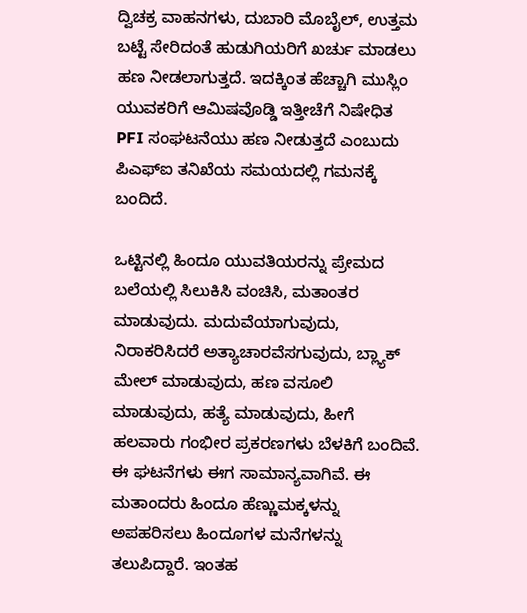ದ್ವಿಚಕ್ರ ವಾಹನಗಳು, ದುಬಾರಿ ಮೊಬೈಲ್, ಉತ್ತಮ ಬಟ್ಟೆ ಸೇರಿದಂತೆ ಹುಡುಗಿಯರಿಗೆ ಖರ್ಚು ಮಾಡಲು ಹಣ ನೀಡಲಾಗುತ್ತದೆ. ಇದಕ್ಕಿಂತ ಹೆಚ್ಚಾಗಿ ಮುಸ್ಲಿಂ ಯುವಕರಿಗೆ ಆಮಿಷವೊಡ್ಡಿ ಇತ್ತೀಚೆಗೆ ನಿಷೇಧಿತ PFI ಸಂಘಟನೆಯು ಹಣ ನೀಡುತ್ತದೆ ಎಂಬುದು ಪಿಎಫ್‌ಐ ತನಿಖೆಯ ಸಮಯದಲ್ಲಿ ಗಮನಕ್ಕೆ ಬಂದಿದೆ.

ಒಟ್ಟಿನಲ್ಲಿ ಹಿಂದೂ ಯುವತಿಯರನ್ನು ಪ್ರೇಮದ ಬಲೆಯಲ್ಲಿ ಸಿಲುಕಿಸಿ ವಂಚಿಸಿ, ಮತಾಂತರ ಮಾಡುವುದು. ಮದುವೆಯಾಗುವುದು, ನಿರಾಕರಿಸಿದರೆ ಅತ್ಯಾಚಾರವೆಸಗುವುದು, ಬ್ಲ್ಯಾಕ್ ಮೇಲ್ ಮಾಡುವುದು, ಹಣ ವಸೂಲಿ ಮಾಡುವುದು, ಹತ್ಯೆ ಮಾಡುವುದು, ಹೀಗೆ ಹಲವಾರು ಗಂಭೀರ ಪ್ರಕರಣಗಳು ಬೆಳಕಿಗೆ ಬಂದಿವೆ. ಈ ಘಟನೆಗಳು ಈಗ ಸಾಮಾನ್ಯವಾಗಿವೆ. ಈ ಮತಾಂದರು ಹಿಂದೂ ಹೆಣ್ಣುಮಕ್ಕಳನ್ನು ಅಪಹರಿಸಲು ಹಿಂದೂಗಳ ಮನೆಗಳನ್ನು ತಲುಪಿದ್ದಾರೆ. ಇಂತಹ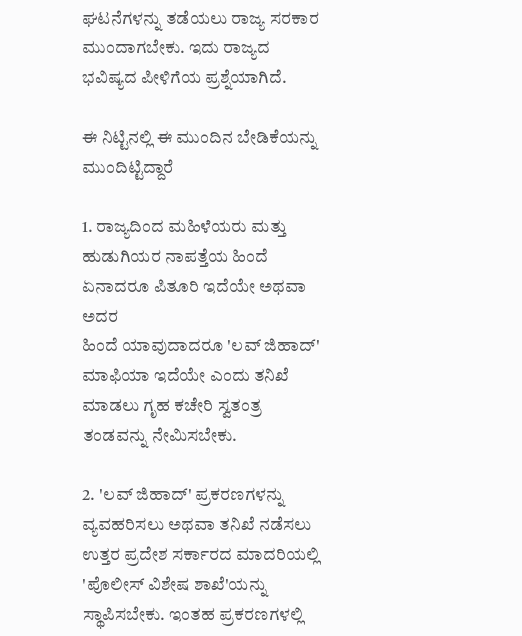ಘಟನೆಗಳನ್ನು ತಡೆಯಲು ರಾಜ್ಯ ಸರಕಾರ ಮುಂದಾಗಬೇಕು. ಇದು ರಾಜ್ಯದ ಭವಿಷ್ಯದ ಪೀಳಿಗೆಯ ಪ್ರಶ್ನೆಯಾಗಿದೆ.

ಈ ನಿಟ್ಟಿನಲ್ಲಿ ಈ ಮುಂದಿನ ಬೇಡಿಕೆಯನ್ನು ಮುಂದಿಟ್ಟಿದ್ದಾರೆ

1. ರಾಜ್ಯದಿಂದ ಮಹಿಳೆಯರು ಮತ್ತು ಹುಡುಗಿಯರ ನಾಪತ್ತೆಯ ಹಿಂದೆ ಏನಾದರೂ ಪಿತೂರಿ ಇದೆಯೇ ಅಥವಾ ಅದರ
ಹಿಂದೆ ಯಾವುದಾದರೂ 'ಲವ್ ಜಿಹಾದ್' ಮಾಫಿಯಾ ಇದೆಯೇ ಎಂದು ತನಿಖೆ ಮಾಡಲು ಗೃಹ ಕಚೇರಿ ಸ್ವತಂತ್ರ ತಂಡವನ್ನು ನೇಮಿಸಬೇಕು.

2. 'ಲವ್ ಜಿಹಾದ್' ಪ್ರಕರಣಗಳನ್ನು ವ್ಯವಹರಿಸಲು ಅಥವಾ ತನಿಖೆ ನಡೆಸಲು ಉತ್ತರ ಪ್ರದೇಶ ಸರ್ಕಾರದ ಮಾದರಿಯಲ್ಲಿ 'ಪೊಲೀಸ್ ವಿಶೇಷ ಶಾಖೆ'ಯನ್ನು ಸ್ಥಾಪಿಸಬೇಕು. ಇಂತಹ ಪ್ರಕರಣಗಳಲ್ಲಿ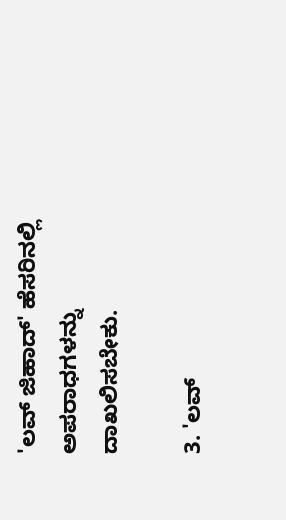'ಲವ್ ಜಿಹಾದ್' ಹೆಸರಿನಲ್ಲಿ ಅಪರಾಧಗಳನ್ನು
ದಾಖಲಿಸಬೇಕು.

3. 'ಲವ್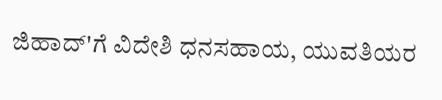ಜಿಹಾದ್'ಗೆ ವಿದೇಶಿ ಧನಸಹಾಯ, ಯುವತಿಯರ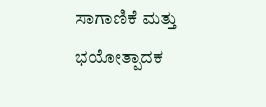ಸಾಗಾಣಿಕೆ ಮತ್ತು ಭಯೋತ್ಪಾದಕ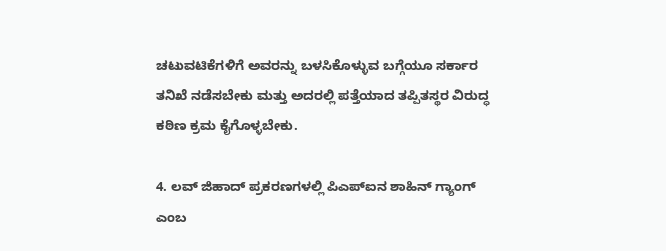ಚಟುವಟಿಕೆಗಳಿಗೆ ಅವರನ್ನು ಬಳಸಿಕೊಳ್ಳುವ ಬಗ್ಗೆಯೂ ಸರ್ಕಾರ ತನಿಖೆ ನಡೆಸಬೇಕು ಮತ್ತು ಅದರಲ್ಲಿ ಪತ್ತೆಯಾದ ತಪ್ಪಿತಸ್ಥರ ವಿರುದ್ಧ ಕಠಿಣ ಕ್ರಮ ಕೈಗೊಳ್ಳಬೇಕು.

4. ಲವ್ ಜಿಹಾದ್ ಪ್ರಕರಣಗಳಲ್ಲಿ ಪಿಎಪ್‌ಐನ ಶಾಹಿನ್ ಗ್ಯಾಂಗ್ ಎಂಬ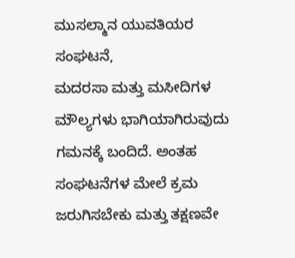ಮುಸಲ್ಮಾನ ಯುವತಿಯರ ಸಂಘಟನೆ,
ಮದರಸಾ ಮತ್ತು ಮಸೀದಿಗಳ ಮೌಲ್ಯಗಳು ಭಾಗಿಯಾಗಿರುವುದು ಗಮನಕ್ಕೆ ಬಂದಿದೆ. ಅಂತಹ ಸಂಘಟನೆಗಳ ಮೇಲೆ ಕ್ರಮ ಜರುಗಿಸಬೇಕು ಮತ್ತು ತಕ್ಷಣವೇ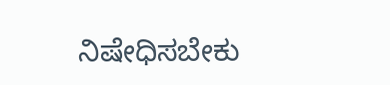ನಿಷೇಧಿಸಬೇಕು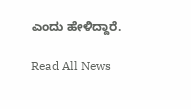ಎಂದು ಹೇಳಿದ್ದಾರೆ.

Read All News